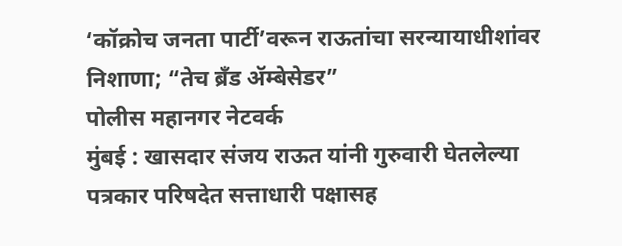‘कॉक्रोच जनता पार्टी’वरून राऊतांचा सरन्यायाधीशांवर निशाणा; “तेच ब्रँड ॲम्बेसेडर”
पोलीस महानगर नेटवर्क
मुंबई : खासदार संजय राऊत यांनी गुरुवारी घेतलेल्या पत्रकार परिषदेत सत्ताधारी पक्षासह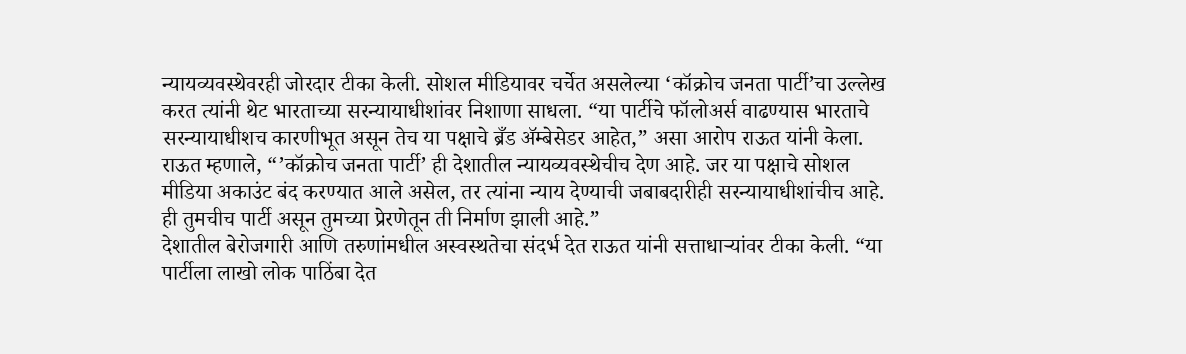न्यायव्यवस्थेवरही जोरदार टीका केली. सोशल मीडियावर चर्चेत असलेल्या ‘कॉक्रोच जनता पार्टी’चा उल्लेख करत त्यांनी थेट भारताच्या सरन्यायाधीशांवर निशाणा साधला. “या पार्टीचे फॉलोअर्स वाढण्यास भारताचे सरन्यायाधीशच कारणीभूत असून तेच या पक्षाचे ब्रँड ॲम्बेसेडर आहेत,” असा आरोप राऊत यांनी केला.
राऊत म्हणाले, “’कॉक्रोच जनता पार्टी’ ही देशातील न्यायव्यवस्थेचीच देण आहे. जर या पक्षाचे सोशल मीडिया अकाउंट बंद करण्यात आले असेल, तर त्यांना न्याय देण्याची जबाबदारीही सरन्यायाधीशांचीच आहे. ही तुमचीच पार्टी असून तुमच्या प्रेरणेतून ती निर्माण झाली आहे.”
देशातील बेरोजगारी आणि तरुणांमधील अस्वस्थतेचा संदर्भ देत राऊत यांनी सत्ताधाऱ्यांवर टीका केली. “या पार्टीला लाखो लोक पाठिंबा देत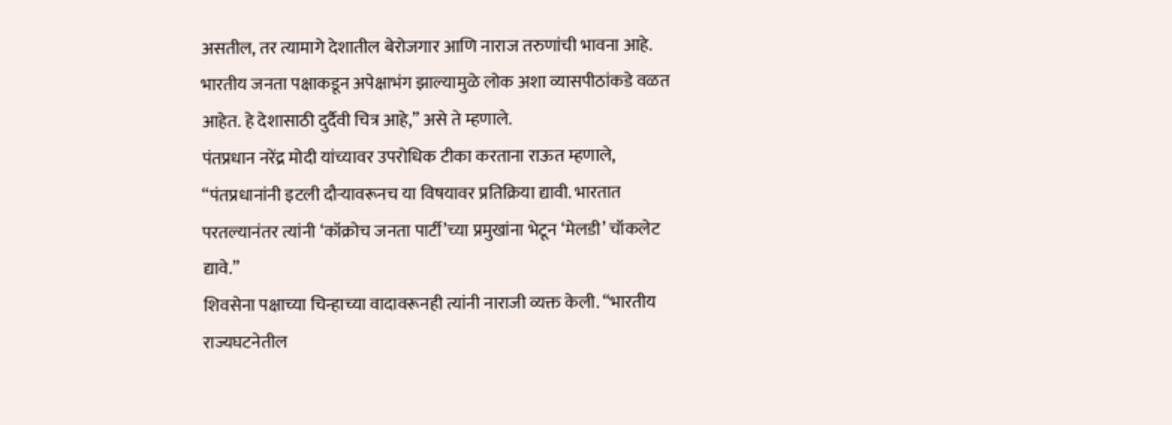असतील, तर त्यामागे देशातील बेरोजगार आणि नाराज तरुणांची भावना आहे. भारतीय जनता पक्षाकडून अपेक्षाभंग झाल्यामुळे लोक अशा व्यासपीठांकडे वळत आहेत. हे देशासाठी दुर्दैवी चित्र आहे,” असे ते म्हणाले.
पंतप्रधान नरेंद्र मोदी यांच्यावर उपरोधिक टीका करताना राऊत म्हणाले, “पंतप्रधानांनी इटली दौऱ्यावरूनच या विषयावर प्रतिक्रिया द्यावी. भारतात परतल्यानंतर त्यांनी ‘कॉक्रोच जनता पार्टी’च्या प्रमुखांना भेटून ‘मेलडी’ चॉकलेट द्यावे.”
शिवसेना पक्षाच्या चिन्हाच्या वादावरूनही त्यांनी नाराजी व्यक्त केली. “भारतीय राज्यघटनेतील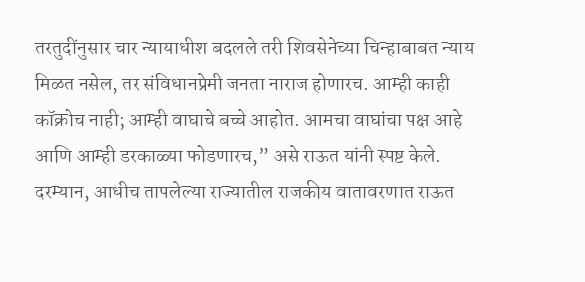तरतुदींनुसार चार न्यायाधीश बदलले तरी शिवसेनेच्या चिन्हाबाबत न्याय मिळत नसेल, तर संविधानप्रेमी जनता नाराज होणारच. आम्ही काही कॉक्रोच नाही; आम्ही वाघाचे बच्चे आहोत. आमचा वाघांचा पक्ष आहे आणि आम्ही डरकाळ्या फोडणारच,” असे राऊत यांनी स्पष्ट केले.
दरम्यान, आधीच तापलेल्या राज्यातील राजकीय वातावरणात राऊत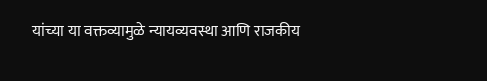यांच्या या वक्तव्यामुळे न्यायव्यवस्था आणि राजकीय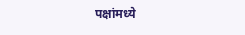पक्षांमध्ये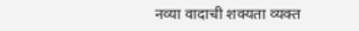नव्या वादाची शक्यता व्यक्त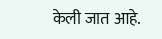केली जात आहे.